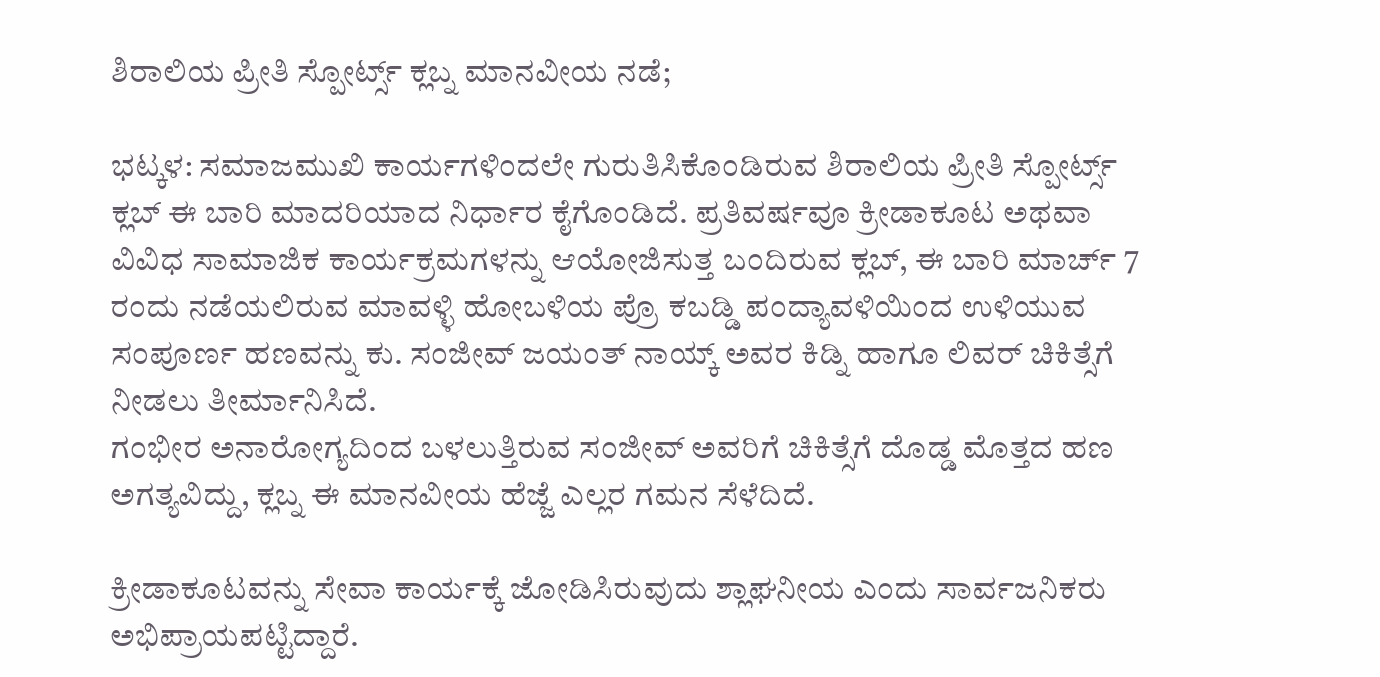ಶಿರಾಲಿಯ ಪ್ರೀತಿ ಸ್ಪೋರ್ಟ್ಸ್ ಕ್ಲಬ್ನ ಮಾನವೀಯ ನಡೆ;

ಭಟ್ಕಳ: ಸಮಾಜಮುಖಿ ಕಾರ್ಯಗಳಿಂದಲೇ ಗುರುತಿಸಿಕೊಂಡಿರುವ ಶಿರಾಲಿಯ ಪ್ರೀತಿ ಸ್ಪೋರ್ಟ್ಸ್ ಕ್ಲಬ್ ಈ ಬಾರಿ ಮಾದರಿಯಾದ ನಿರ್ಧಾರ ಕೈಗೊಂಡಿದೆ. ಪ್ರತಿವರ್ಷವೂ ಕ್ರೀಡಾಕೂಟ ಅಥವಾ ವಿವಿಧ ಸಾಮಾಜಿಕ ಕಾರ್ಯಕ್ರಮಗಳನ್ನು ಆಯೋಜಿಸುತ್ತ ಬಂದಿರುವ ಕ್ಲಬ್, ಈ ಬಾರಿ ಮಾರ್ಚ್ 7 ರಂದು ನಡೆಯಲಿರುವ ಮಾವಳ್ಳಿ ಹೋಬಳಿಯ ಪ್ರೊ ಕಬಡ್ಡಿ ಪಂದ್ಯಾವಳಿಯಿಂದ ಉಳಿಯುವ ಸಂಪೂರ್ಣ ಹಣವನ್ನು ಕು. ಸಂಜೀವ್ ಜಯಂತ್ ನಾಯ್ಕ್ ಅವರ ಕಿಡ್ನಿ ಹಾಗೂ ಲಿವರ್ ಚಿಕಿತ್ಸೆಗೆ ನೀಡಲು ತೀರ್ಮಾನಿಸಿದೆ.
ಗಂಭೀರ ಅನಾರೋಗ್ಯದಿಂದ ಬಳಲುತ್ತಿರುವ ಸಂಜೀವ್ ಅವರಿಗೆ ಚಿಕಿತ್ಸೆಗೆ ದೊಡ್ಡ ಮೊತ್ತದ ಹಣ ಅಗತ್ಯವಿದ್ದು, ಕ್ಲಬ್ನ ಈ ಮಾನವೀಯ ಹೆಜ್ಜೆ ಎಲ್ಲರ ಗಮನ ಸೆಳೆದಿದೆ.

ಕ್ರೀಡಾಕೂಟವನ್ನು ಸೇವಾ ಕಾರ್ಯಕ್ಕೆ ಜೋಡಿಸಿರುವುದು ಶ್ಲಾಘನೀಯ ಎಂದು ಸಾರ್ವಜನಿಕರು ಅಭಿಪ್ರಾಯಪಟ್ಟಿದ್ದಾರೆ.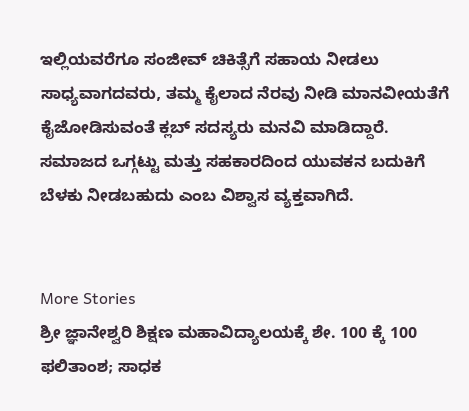ಇಲ್ಲಿಯವರೆಗೂ ಸಂಜೀವ್ ಚಿಕಿತ್ಸೆಗೆ ಸಹಾಯ ನೀಡಲು ಸಾಧ್ಯವಾಗದವರು, ತಮ್ಮ ಕೈಲಾದ ನೆರವು ನೀಡಿ ಮಾನವೀಯತೆಗೆ ಕೈಜೋಡಿಸುವಂತೆ ಕ್ಲಬ್ ಸದಸ್ಯರು ಮನವಿ ಮಾಡಿದ್ದಾರೆ. ಸಮಾಜದ ಒಗ್ಗಟ್ಟು ಮತ್ತು ಸಹಕಾರದಿಂದ ಯುವಕನ ಬದುಕಿಗೆ ಬೆಳಕು ನೀಡಬಹುದು ಎಂಬ ವಿಶ್ವಾಸ ವ್ಯಕ್ತವಾಗಿದೆ.


More Stories
ಶ್ರೀ ಜ್ಞಾನೇಶ್ವರಿ ಶಿಕ್ಷಣ ಮಹಾವಿದ್ಯಾಲಯಕ್ಕೆ ಶೇ. 100 ಕ್ಕೆ 100 ಫಲಿತಾಂಶ; ಸಾಧಕ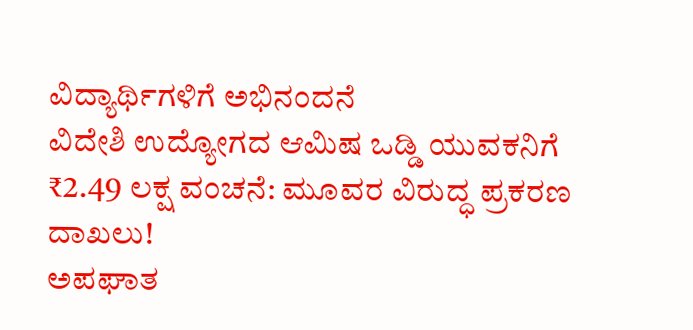ವಿದ್ಯಾರ್ಥಿಗಳಿಗೆ ಅಭಿನಂದನೆ
ವಿದೇಶಿ ಉದ್ಯೋಗದ ಆಮಿಷ ಒಡ್ಡಿ ಯುವಕನಿಗೆ ₹2.49 ಲಕ್ಷ ವಂಚನೆ: ಮೂವರ ವಿರುದ್ಧ ಪ್ರಕರಣ ದಾಖಲು!
ಅಪಘಾತ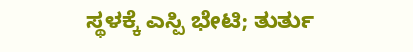ಸ್ಥಳಕ್ಕೆ ಎಸ್ಪಿ ಭೇಟಿ; ತುರ್ತು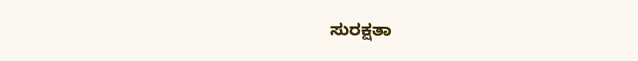ಸುರಕ್ಷತಾ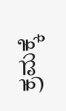ಕ್ರಮಕ್ಕೆ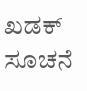ಖಡಕ್ ಸೂಚನೆ